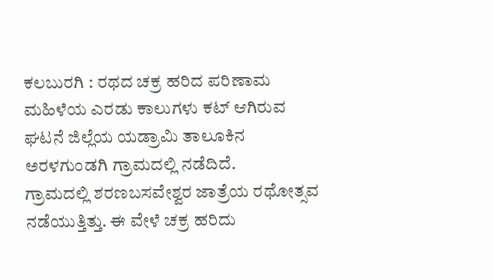ಕಲಬುರಗಿ : ರಥದ ಚಕ್ರ ಹರಿದ ಪರಿಣಾಮ ಮಹಿಳೆಯ ಎರಡು ಕಾಲುಗಳು ಕಟ್ ಆಗಿರುವ ಘಟನೆ ಜಿಲ್ಲೆಯ ಯಡ್ರಾಮಿ ತಾಲೂಕಿನ ಅರಳಗುಂಡಗಿ ಗ್ರಾಮದಲ್ಲಿ ನಡೆದಿದೆ.
ಗ್ರಾಮದಲ್ಲಿ ಶರಣಬಸವೇಶ್ವರ ಜಾತ್ರೆಯ ರಥೋತ್ಸವ ನಡೆಯುತ್ತಿತ್ತು. ಈ ವೇಳೆ ಚಕ್ರ ಹರಿದು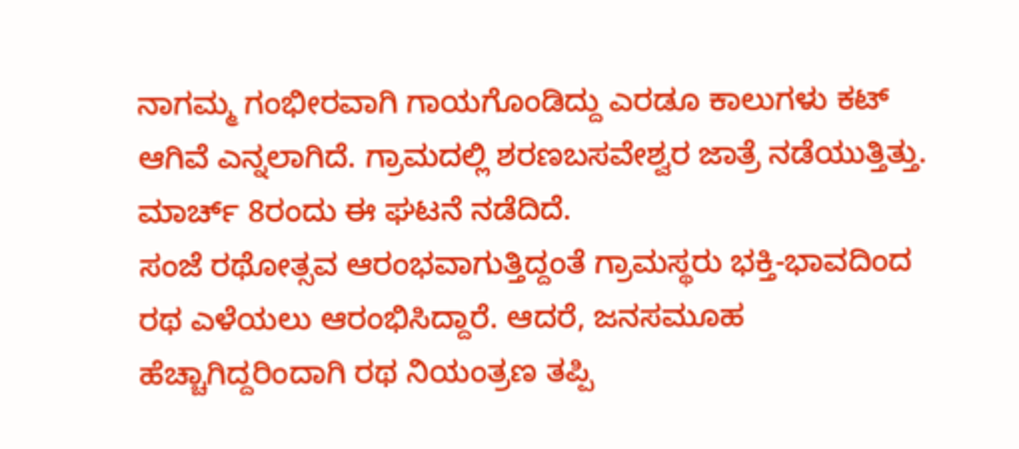ನಾಗಮ್ಮ ಗಂಭೀರವಾಗಿ ಗಾಯಗೊಂಡಿದ್ದು ಎರಡೂ ಕಾಲುಗಳು ಕಟ್ ಆಗಿವೆ ಎನ್ನಲಾಗಿದೆ. ಗ್ರಾಮದಲ್ಲಿ ಶರಣಬಸವೇಶ್ವರ ಜಾತ್ರೆ ನಡೆಯುತ್ತಿತ್ತು. ಮಾರ್ಚ್ 8ರಂದು ಈ ಘಟನೆ ನಡೆದಿದೆ.
ಸಂಜೆ ರಥೋತ್ಸವ ಆರಂಭವಾಗುತ್ತಿದ್ದಂತೆ ಗ್ರಾಮಸ್ಥರು ಭಕ್ತಿ-ಭಾವದಿಂದ ರಥ ಎಳೆಯಲು ಆರಂಭಿಸಿದ್ದಾರೆ. ಆದರೆ, ಜನಸಮೂಹ ಹೆಚ್ಚಾಗಿದ್ದರಿಂದಾಗಿ ರಥ ನಿಯಂತ್ರಣ ತಪ್ಪಿ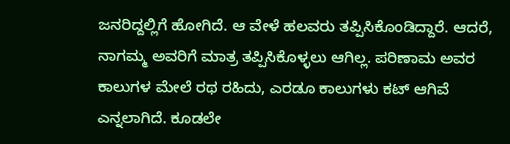ಜನರಿದ್ದಲ್ಲಿಗೆ ಹೋಗಿದೆ. ಆ ವೇಳೆ ಹಲವರು ತಪ್ಪಿಸಿಕೊಂಡಿದ್ದಾರೆ. ಆದರೆ, ನಾಗಮ್ಮ ಅವರಿಗೆ ಮಾತ್ರ ತಪ್ಪಿಸಿಕೊಳ್ಳಲು ಆಗಿಲ್ಲ. ಪರಿಣಾಮ ಅವರ ಕಾಲುಗಳ ಮೇಲೆ ರಥ ರಹಿದು, ಎರಡೂ ಕಾಲುಗಳು ಕಟ್ ಆಗಿವೆ ಎನ್ನಲಾಗಿದೆ. ಕೂಡಲೇ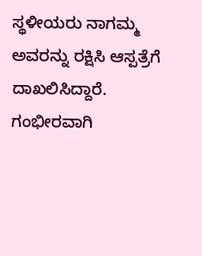ಸ್ಥಳೀಯರು ನಾಗಮ್ಮ ಅವರನ್ನು ರಕ್ಷಿಸಿ ಆಸ್ಪತ್ರೆಗೆ ದಾಖಲಿಸಿದ್ದಾರೆ. ಗಂಭೀರವಾಗಿ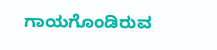ಗಾಯಗೊಂಡಿರುವ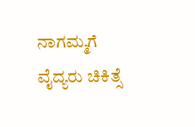ನಾಗಮ್ಮಗೆ ವೈದ್ಯರು ಚಿಕಿತ್ಸೆ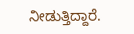ನೀಡುತ್ತಿದ್ದಾರೆ.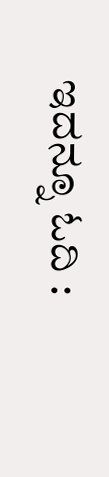ಇದನ್ನೂ ಓದಿ :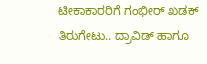ಟೀಕಾಕಾರರಿಗೆ ಗಂಭೀರ್ ಖಡಕ್ ತಿರುಗೇಟು.. ದ್ರಾವಿಡ್ ಹಾಗೂ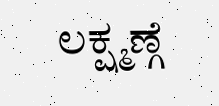ಲಕ್ಷ್ಮಣ್ಗೆ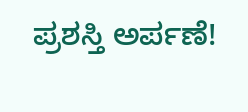ಪ್ರಶಸ್ತಿ ಅರ್ಪಣೆ!